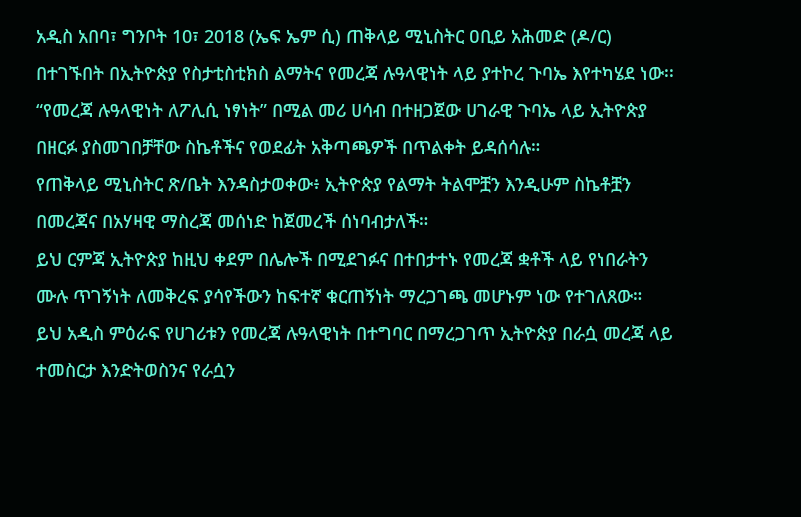አዲስ አበባ፣ ግንቦት 10፣ 2018 (ኤፍ ኤም ሲ) ጠቅላይ ሚኒስትር ዐቢይ አሕመድ (ዶ/ር) በተገኙበት በኢትዮጵያ የስታቲስቲክስ ልማትና የመረጃ ሉዓላዊነት ላይ ያተኮረ ጉባኤ እየተካሄደ ነው፡፡
“የመረጃ ሉዓላዊነት ለፖሊሲ ነፃነት” በሚል መሪ ሀሳብ በተዘጋጀው ሀገራዊ ጉባኤ ላይ ኢትዮጵያ በዘርፉ ያስመገበቻቸው ስኬቶችና የወደፊት አቅጣጫዎች በጥልቀት ይዳሰሳሉ።
የጠቅላይ ሚኒስትር ጽ/ቤት እንዳስታወቀው፥ ኢትዮጵያ የልማት ትልሞቿን እንዲሁም ስኬቶቿን በመረጃና በአሃዛዊ ማስረጃ መሰነድ ከጀመረች ሰነባብታለች።
ይህ ርምጃ ኢትዮጵያ ከዚህ ቀደም በሌሎች በሚደገፉና በተበታተኑ የመረጃ ቋቶች ላይ የነበራትን ሙሉ ጥገኝነት ለመቅረፍ ያሳየችውን ከፍተኛ ቁርጠኝነት ማረጋገጫ መሆኑም ነው የተገለጸው።
ይህ አዲስ ምዕራፍ የሀገሪቱን የመረጃ ሉዓላዊነት በተግባር በማረጋገጥ ኢትዮጵያ በራሷ መረጃ ላይ ተመስርታ እንድትወስንና የራሷን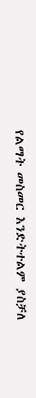የልማት መስመር እንድትተልም ያስቻለ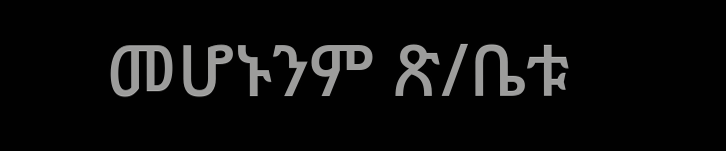መሆኑንም ጽ/ቤቱ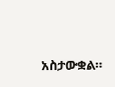አስታውቋል።